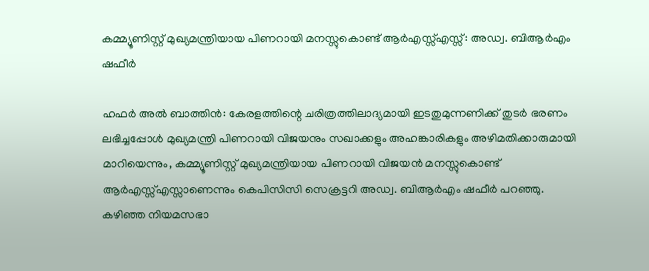കമ്മ്യൂണിസ്റ്റ് മുഖ്യമന്ത്രിയായ പിണറായി മനസ്സുകൊണ്ട് ആര്‍എസ്സ്എസ്സ്: അഡ്വ. ബിആര്‍എം ഷഫീര്‍

ഹഫര്‍ അല്‍ ബാത്തിന്‍: കേരളത്തിന്റെ ചരിത്രത്തിലാദ്യമായി ഇടതുമുന്നണിക്ക് തുടര്‍ ഭരണം ലഭിച്ചപ്പോള്‍ മുഖ്യമന്ത്രി പിണറായി വിജയനും സഖാക്കളും അഹങ്കാരികളും അഴിമതിക്കാരുമായി മാറിയെന്നും, കമ്മ്യൂണിസ്റ്റ് മുഖ്യമന്ത്രിയായ പിണറായി വിജയന്‍ മനസ്സുകൊണ്ട് ആര്‍എസ്സ്എസ്സാണെന്നും കെപിസിസി സെക്രട്ടറി അഡ്വ. ബിആര്‍എം ഷഫീര്‍ പറഞ്ഞു. കഴിഞ്ഞ നിയമസഭാ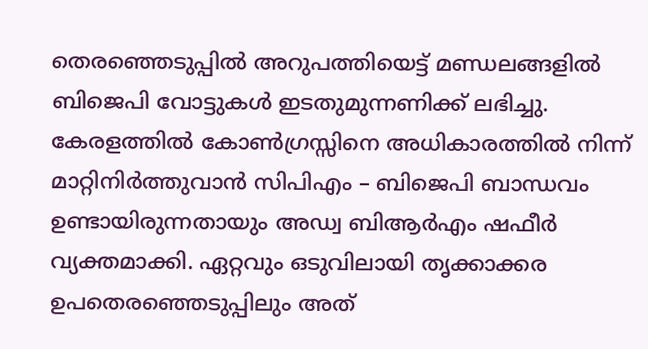തെരഞ്ഞെടുപ്പില്‍ അറുപത്തിയെട്ട് മണ്ഡലങ്ങളില്‍ ബിജെപി വോട്ടുകള്‍ ഇടതുമുന്നണിക്ക് ലഭിച്ചു. കേരളത്തില്‍ കോണ്‍ഗ്രസ്സിനെ അധികാരത്തില്‍ നിന്ന് മാറ്റിനിര്‍ത്തുവാന്‍ സിപിഎം – ബിജെപി ബാന്ധവം ഉണ്ടായിരുന്നതായും അഡ്വ ബിആര്‍എം ഷഫീര്‍ വ്യക്തമാക്കി. ഏറ്റവും ഒടുവിലായി തൃക്കാക്കര ഉപതെരഞ്ഞെടുപ്പിലും അത്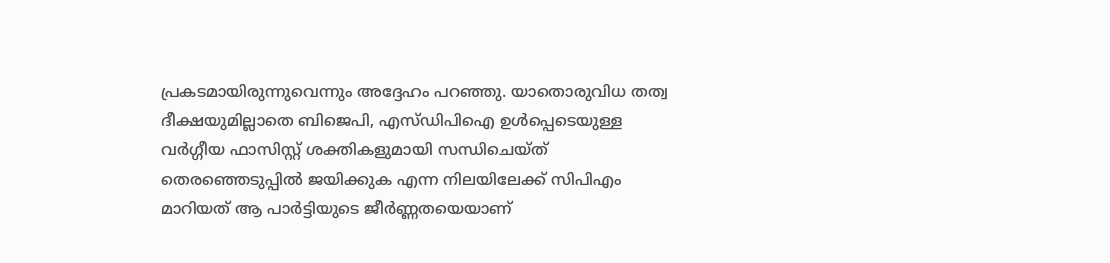പ്രകടമായിരുന്നുവെന്നും അദ്ദേഹം പറഞ്ഞു. യാതൊരുവിധ തത്വ ദീക്ഷയുമില്ലാതെ ബിജെപി, എസ്ഡിപിഐ ഉള്‍പ്പെടെയുള്ള വര്‍ഗ്ഗീയ ഫാസിസ്റ്റ് ശക്തികളുമായി സന്ധിചെയ്ത് തെരഞ്ഞെടുപ്പില്‍ ജയിക്കുക എന്ന നിലയിലേക്ക് സിപിഎം മാറിയത് ആ പാര്‍ട്ടിയുടെ ജീര്‍ണ്ണതയെയാണ്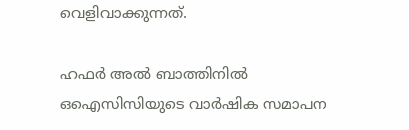വെളിവാക്കുന്നത്.

ഹഫര്‍ അല്‍ ബാത്തിനില്‍ ഒഐസിസിയുടെ വാര്‍ഷിക സമാപന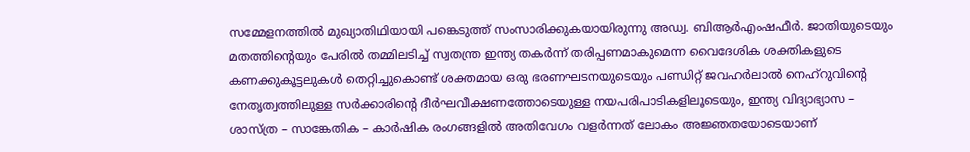സമ്മേളനത്തില്‍ മുഖ്യാതിഥിയായി പങ്കെടുത്ത് സംസാരിക്കുകയായിരുന്നു അഡ്വ. ബിആര്‍എംഷഫീര്‍. ജാതിയുടെയും മതത്തിന്റെയും പേരില്‍ തമ്മിലടിച്ച് സ്വതന്ത്ര ഇന്ത്യ തകര്‍ന്ന് തരിപ്പണമാകുമെന്ന വൈദേശിക ശക്തികളുടെ കണക്കുകൂട്ടലുകള്‍ തെറ്റിച്ചുകൊണ്ട് ശക്തമായ ഒരു ഭരണഘടനയുടെയും പണ്ഡിറ്റ് ജവഹര്‍ലാല്‍ നെഹ്‌റുവിന്റെ നേതൃത്വത്തിലുള്ള സര്‍ക്കാരിന്റെ ദീര്‍ഘവീക്ഷണത്തോടെയുള്ള നയപരിപാടികളിലൂടെയും, ഇന്ത്യ വിദ്യാഭ്യാസ – ശാസ്ത്ര – സാങ്കേതിക – കാര്‍ഷിക രംഗങ്ങളില്‍ അതിവേഗം വളര്‍ന്നത് ലോകം അജ്ഞതയോടെയാണ്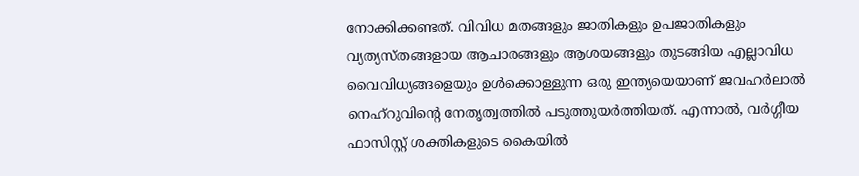നോക്കിക്കണ്ടത്. വിവിധ മതങ്ങളും ജാതികളും ഉപജാതികളും വ്യത്യസ്തങ്ങളായ ആചാരങ്ങളും ആശയങ്ങളും തുടങ്ങിയ എല്ലാവിധ വൈവിധ്യങ്ങളെയും ഉള്‍ക്കൊള്ളുന്ന ഒരു ഇന്ത്യയെയാണ് ജവഹര്‍ലാല്‍ നെഹ്‌റുവിന്റെ നേതൃത്വത്തില്‍ പടുത്തുയര്‍ത്തിയത്. എന്നാല്‍, വര്‍ഗ്ഗീയ ഫാസിസ്റ്റ് ശക്തികളുടെ കൈയില്‍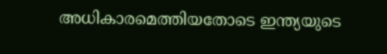അധികാരമെത്തിയതോടെ ഇന്ത്യയുടെ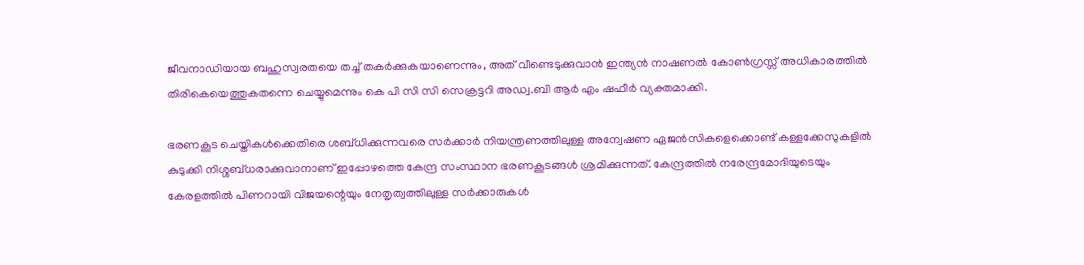ജീവനാഡിയായ ബഹുസ്വരതയെ തച്ച് തകര്‍ക്കുകയാണെന്നും, അത് വീണ്ടെടുക്കുവാന്‍ ഇന്ത്യന്‍ നാഷണല്‍ കോണ്‍ഗ്രസ്സ് അധികാരത്തില്‍ തിരികെയെത്തുകതന്നെ ചെയ്യുമെന്നും കെ പി സി സി സെക്രട്ടറി അഡ്വ.ബി ആര്‍ എം ഷഫീര്‍ വ്യക്തമാക്കി.

ഭരണകൂട ചെയ്തികള്‍ക്കെതിരെ ശബ്ധിക്കുന്നവരെ സര്‍ക്കാര്‍ നിയന്ത്രണത്തിലുള്ള അന്വേഷണ ഏജന്‍സികളെക്കൊണ്ട് കള്ളക്കേസുകളില്‍ കുടുക്കി നിശ്ശബ്ധരാക്കുവാനാണ് ഇപ്പോഴത്തെ കേന്ദ്ര സംസ്ഥാന ഭരണകൂടങ്ങള്‍ ശ്രമിക്കുന്നത്. കേന്ദ്രത്തില്‍ നരേന്ദ്രമോദിയുടെയും കേരളത്തില്‍ പിണറായി വിജയന്റെയും നേതൃത്വത്തിലുള്ള സര്‍ക്കാരുകള്‍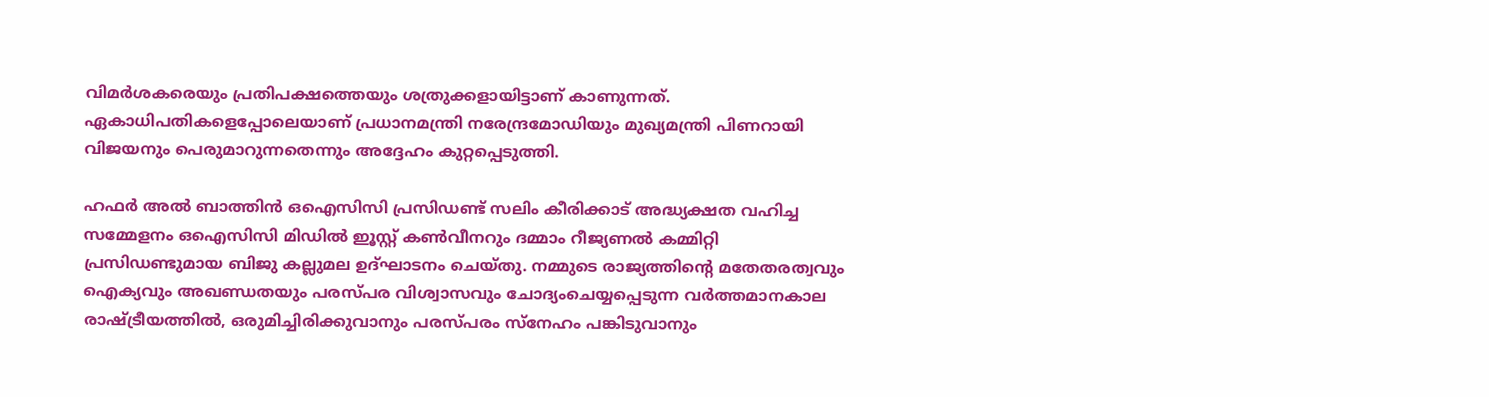വിമര്‍ശകരെയും പ്രതിപക്ഷത്തെയും ശത്രുക്കളായിട്ടാണ് കാണുന്നത്. ഏകാധിപതികളെപ്പോലെയാണ് പ്രധാനമന്ത്രി നരേന്ദ്രമോഡിയും മുഖ്യമന്ത്രി പിണറായി വിജയനും പെരുമാറുന്നതെന്നും അദ്ദേഹം കുറ്റപ്പെടുത്തി.

ഹഫര്‍ അല്‍ ബാത്തിന്‍ ഒഐസിസി പ്രസിഡണ്ട് സലിം കീരിക്കാട് അദ്ധ്യക്ഷത വഹിച്ച സമ്മേളനം ഒഐസിസി മിഡില്‍ ഇൂസ്റ്റ് കണ്‍വീനറും ദമ്മാം റീജ്യണല്‍ കമ്മിറ്റി പ്രസിഡണ്ടുമായ ബിജു കല്ലുമല ഉദ്ഘാടനം ചെയ്തു. നമ്മുടെ രാജ്യത്തിന്റെ മതേതരത്വവും ഐക്യവും അഖണ്ഡതയും പരസ്പര വിശ്വാസവും ചോദ്യംചെയ്യപ്പെടുന്ന വര്‍ത്തമാനകാല രാഷ്ട്രീയത്തില്‍, ഒരുമിച്ചിരിക്കുവാനും പരസ്പരം സ്‌നേഹം പങ്കിടുവാനും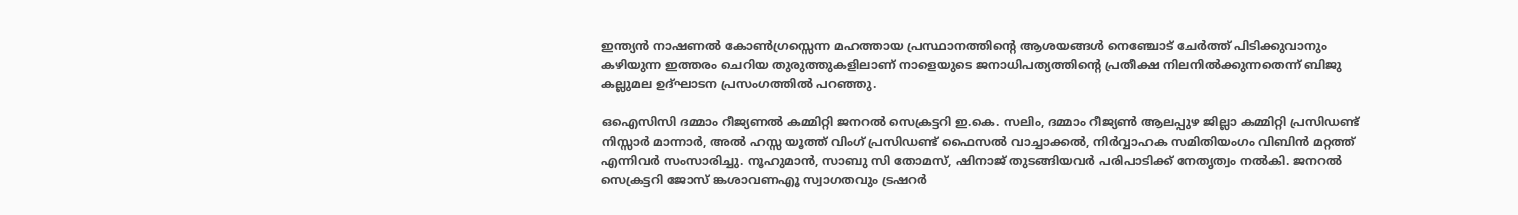ഇന്ത്യന്‍ നാഷണല്‍ കോണ്‍ഗ്രസ്സെന്ന മഹത്തായ പ്രസ്ഥാനത്തിന്റെ ആശയങ്ങള്‍ നെഞ്ചോട് ചേര്‍ത്ത് പിടിക്കുവാനും കഴിയുന്ന ഇത്തരം ചെറിയ തുരുത്തുകളിലാണ് നാളെയുടെ ജനാധിപത്യത്തിന്റെ പ്രതീക്ഷ നിലനില്‍ക്കുന്നതെന്ന് ബിജു കല്ലുമല ഉദ്ഘാടന പ്രസംഗത്തില്‍ പറഞ്ഞു.

ഒഐസിസി ദമ്മാം റീജ്യണല്‍ കമ്മിറ്റി ജനറല്‍ സെക്രട്ടറി ഇ.കെ. സലിം, ദമ്മാം റീജ്യണ്‍ ആലപ്പുഴ ജില്ലാ കമ്മിറ്റി പ്രസിഡണ്ട് നിസ്സാര്‍ മാന്നാര്‍, അല്‍ ഹസ്സ യൂത്ത് വിംഗ് പ്രസിഡണ്ട് ഫൈസല്‍ വാച്ചാക്കല്‍, നിര്‍വ്വാഹക സമിതിയംഗം വിബിന്‍ മറ്റത്ത് എന്നിവര്‍ സംസാരിച്ചു. നൂഹുമാന്‍, സാബു സി തോമസ്, ഷിനാജ് തുടങ്ങിയവര്‍ പരിപാടിക്ക് നേതൃത്വം നല്‍കി. ജനറല്‍ സെക്രട്ടറി ജോസ് ങ്കശാവണഎൂ സ്വാഗതവും ട്രഷറര്‍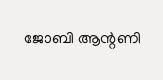ജോബി ആന്റണി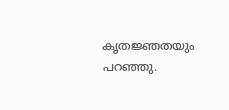കൃതജ്ഞതയും പറഞ്ഞു.